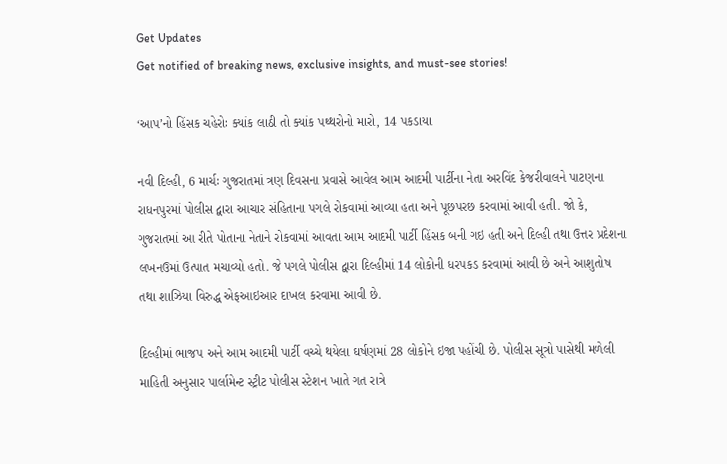Get Updates
Get notified of breaking news, exclusive insights, and must-see stories!

‘આપ’નો હિંસક ચહેરોઃ ક્યાંક લાઠી તો ક્યાંક પથ્થરોનો મારો, 14 પકડાયા

નવી દિલ્હી, 6 માર્ચઃ ગુજરાતમાં ત્રણ દિવસના પ્રવાસે આવેલ આમ આદમી પાર્ટીના નેતા અરવિંદ કેજરીવાલને પાટણના રાધનપુરમાં પોલીસ દ્વારા આચાર સંહિતાના પગલે રોકવામાં આવ્યા હતા અને પૂછપરછ કરવામાં આવી હતી. જો કે, ગુજરાતમાં આ રીતે પોતાના નેતાને રોકવામાં આવતા આમ આદમી પાર્ટી હિંસક બની ગઇ હતી અને દિલ્હી તથા ઉત્તર પ્રદેશના લખનઉમાં ઉત્પાત મચાવ્યો હતો. જે પગલે પોલીસ દ્વારા દિલ્હીમાં 14 લોકોની ધરપકડ કરવામાં આવી છે અને આશુતોષ તથા શાઝિયા વિરુદ્ધ એફઆઇઆર દાખલ કરવામા આવી છે.

દિલ્હીમાં ભાજપ અને આમ આદમી પાર્ટી વચ્ચે થયેલા ઘર્ષણમાં 28 લોકોને ઇજા પહોંચી છે. પોલીસ સૂત્રો પાસેથી મળેલી માહિતી અનુસાર પાર્લામેન્ટ સ્ટ્રીટ પોલીસ સ્ટેશન ખાતે ગત રાત્રે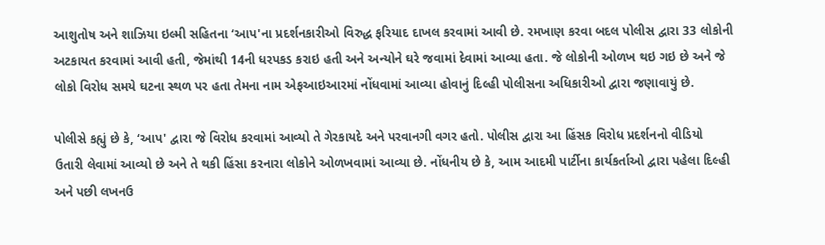આશુતોષ અને શાઝિયા ઇલ્મી સહિતના ‘આપ'ના પ્રદર્શનકારીઓ વિરુદ્ધ ફરિયાદ દાખલ કરવામાં આવી છે. રમખાણ કરવા બદલ પોલીસ દ્વારા 33 લોકોની અટકાયત કરવામાં આવી હતી, જેમાંથી 14ની ધરપકડ કરાઇ હતી અને અન્યોને ઘરે જવામાં દેવામાં આવ્યા હતા. જે લોકોની ઓળખ થઇ ગઇ છે અને જે લોકો વિરોધ સમયે ઘટના સ્થળ પર હતા તેમના નામ એફઆઇઆરમાં નોંધવામાં આવ્યા હોવાનું દિલ્હી પોલીસના અધિકારીઓ દ્વારા જણાવાયું છે.

પોલીસે કહ્યું છે કે, ‘આપ' દ્વારા જે વિરોધ કરવામાં આવ્યો તે ગેરકાયદે અને પરવાનગી વગર હતો. પોલીસ દ્વારા આ હિંસક વિરોધ પ્રદર્શનનો વીડિયો ઉતારી લેવામાં આવ્યો છે અને તે થકી હિંસા કરનારા લોકોને ઓળખવામાં આવ્યા છે. નોંધનીય છે કે, આમ આદમી પાર્ટીના કાર્યકર્તાઓ દ્વારા પહેલા દિલ્હી અને પછી લખનઉ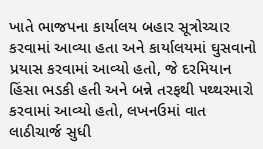ખાતે ભાજપના કાર્યાલય બહાર સૂત્રોચ્ચાર કરવામાં આવ્યા હતા અને કાર્યાલયમાં ઘુસવાનો પ્રયાસ કરવામાં આવ્યો હતો, જે દરમિયાન હિંસા ભડકી હતી અને બન્ને તરફથી પથ્થરમારો કરવામાં આવ્યો હતો, લખનઉમાં વાત લાઠીચાર્જ સુધી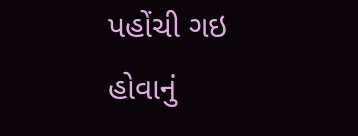પહોંચી ગઇ હોવાનું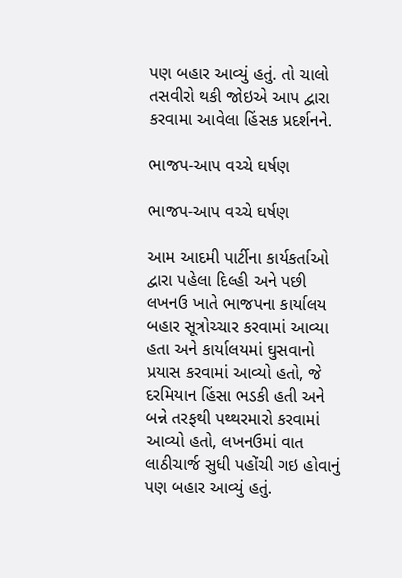પણ બહાર આવ્યું હતું. તો ચાલો તસવીરો થકી જોઇએ આપ દ્વારા કરવામા આવેલા હિંસક પ્રદર્શનને.

ભાજપ-આપ વચ્ચે ઘર્ષણ

ભાજપ-આપ વચ્ચે ઘર્ષણ

આમ આદમી પાર્ટીના કાર્યકર્તાઓ દ્વારા પહેલા દિલ્હી અને પછી લખનઉ ખાતે ભાજપના કાર્યાલય બહાર સૂત્રોચ્ચાર કરવામાં આવ્યા હતા અને કાર્યાલયમાં ઘુસવાનો પ્રયાસ કરવામાં આવ્યો હતો, જે દરમિયાન હિંસા ભડકી હતી અને બન્ને તરફથી પથ્થરમારો કરવામાં આવ્યો હતો, લખનઉમાં વાત લાઠીચાર્જ સુધી પહોંચી ગઇ હોવાનું પણ બહાર આવ્યું હતું.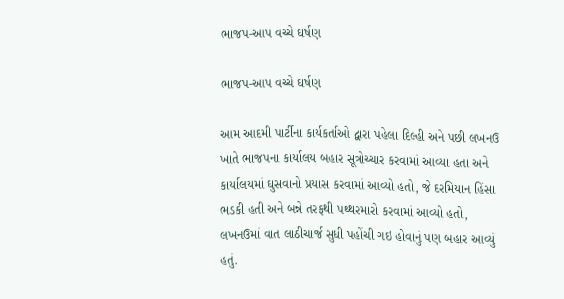ભાજપ-આપ વચ્ચે ઘર્ષણ

ભાજપ-આપ વચ્ચે ઘર્ષણ

આમ આદમી પાર્ટીના કાર્યકર્તાઓ દ્વારા પહેલા દિલ્હી અને પછી લખનઉ ખાતે ભાજપના કાર્યાલય બહાર સૂત્રોચ્ચાર કરવામાં આવ્યા હતા અને કાર્યાલયમાં ઘુસવાનો પ્રયાસ કરવામાં આવ્યો હતો, જે દરમિયાન હિંસા ભડકી હતી અને બન્ને તરફથી પથ્થરમારો કરવામાં આવ્યો હતો, લખનઉમાં વાત લાઠીચાર્જ સુધી પહોંચી ગઇ હોવાનું પણ બહાર આવ્યું હતું.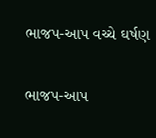ભાજપ-આપ વચ્ચે ઘર્ષણ

ભાજપ-આપ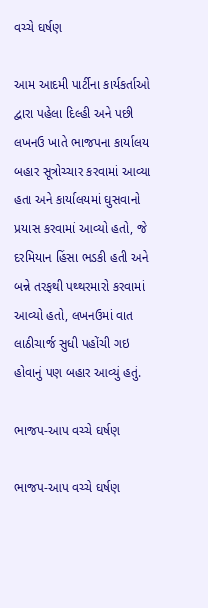વચ્ચે ઘર્ષણ

આમ આદમી પાર્ટીના કાર્યકર્તાઓ દ્વારા પહેલા દિલ્હી અને પછી લખનઉ ખાતે ભાજપના કાર્યાલય બહાર સૂત્રોચ્ચાર કરવામાં આવ્યા હતા અને કાર્યાલયમાં ઘુસવાનો પ્રયાસ કરવામાં આવ્યો હતો, જે દરમિયાન હિંસા ભડકી હતી અને બન્ને તરફથી પથ્થરમારો કરવામાં આવ્યો હતો, લખનઉમાં વાત લાઠીચાર્જ સુધી પહોંચી ગઇ હોવાનું પણ બહાર આવ્યું હતું.

ભાજપ-આપ વચ્ચે ઘર્ષણ

ભાજપ-આપ વચ્ચે ઘર્ષણ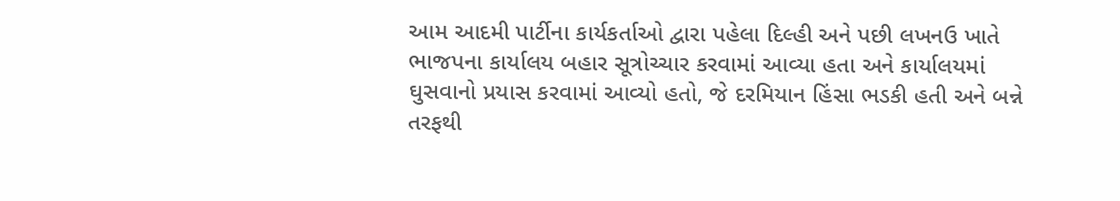આમ આદમી પાર્ટીના કાર્યકર્તાઓ દ્વારા પહેલા દિલ્હી અને પછી લખનઉ ખાતે ભાજપના કાર્યાલય બહાર સૂત્રોચ્ચાર કરવામાં આવ્યા હતા અને કાર્યાલયમાં ઘુસવાનો પ્રયાસ કરવામાં આવ્યો હતો, જે દરમિયાન હિંસા ભડકી હતી અને બન્ને તરફથી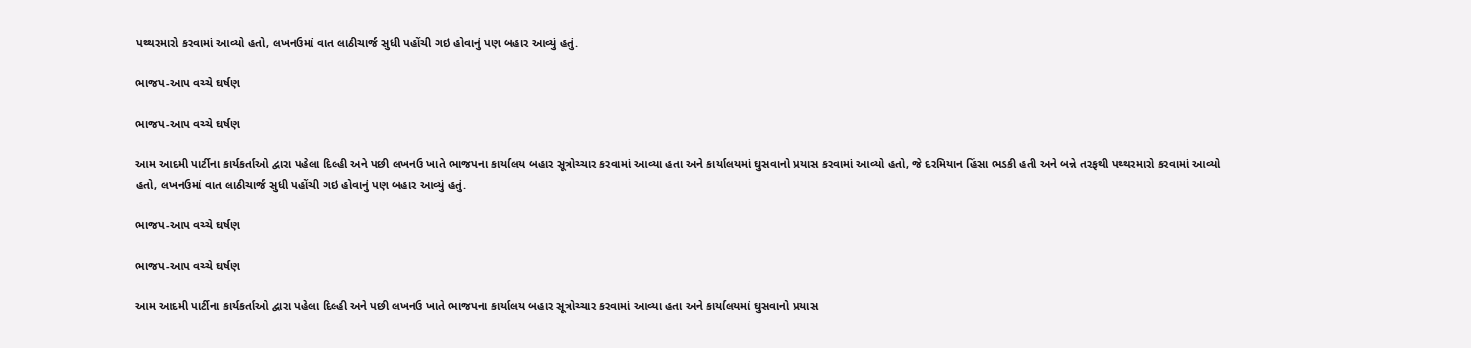પથ્થરમારો કરવામાં આવ્યો હતો, લખનઉમાં વાત લાઠીચાર્જ સુધી પહોંચી ગઇ હોવાનું પણ બહાર આવ્યું હતું.

ભાજપ-આપ વચ્ચે ઘર્ષણ

ભાજપ-આપ વચ્ચે ઘર્ષણ

આમ આદમી પાર્ટીના કાર્યકર્તાઓ દ્વારા પહેલા દિલ્હી અને પછી લખનઉ ખાતે ભાજપના કાર્યાલય બહાર સૂત્રોચ્ચાર કરવામાં આવ્યા હતા અને કાર્યાલયમાં ઘુસવાનો પ્રયાસ કરવામાં આવ્યો હતો, જે દરમિયાન હિંસા ભડકી હતી અને બન્ને તરફથી પથ્થરમારો કરવામાં આવ્યો હતો, લખનઉમાં વાત લાઠીચાર્જ સુધી પહોંચી ગઇ હોવાનું પણ બહાર આવ્યું હતું.

ભાજપ-આપ વચ્ચે ઘર્ષણ

ભાજપ-આપ વચ્ચે ઘર્ષણ

આમ આદમી પાર્ટીના કાર્યકર્તાઓ દ્વારા પહેલા દિલ્હી અને પછી લખનઉ ખાતે ભાજપના કાર્યાલય બહાર સૂત્રોચ્ચાર કરવામાં આવ્યા હતા અને કાર્યાલયમાં ઘુસવાનો પ્રયાસ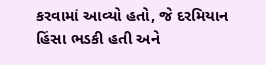કરવામાં આવ્યો હતો, જે દરમિયાન હિંસા ભડકી હતી અને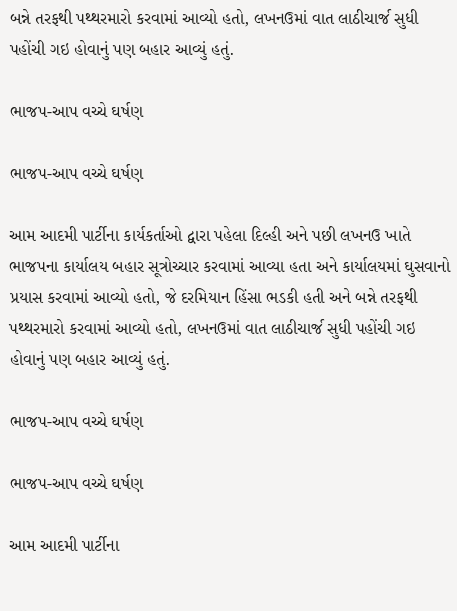બન્ને તરફથી પથ્થરમારો કરવામાં આવ્યો હતો, લખનઉમાં વાત લાઠીચાર્જ સુધી પહોંચી ગઇ હોવાનું પણ બહાર આવ્યું હતું.

ભાજપ-આપ વચ્ચે ઘર્ષણ

ભાજપ-આપ વચ્ચે ઘર્ષણ

આમ આદમી પાર્ટીના કાર્યકર્તાઓ દ્વારા પહેલા દિલ્હી અને પછી લખનઉ ખાતે ભાજપના કાર્યાલય બહાર સૂત્રોચ્ચાર કરવામાં આવ્યા હતા અને કાર્યાલયમાં ઘુસવાનો પ્રયાસ કરવામાં આવ્યો હતો, જે દરમિયાન હિંસા ભડકી હતી અને બન્ને તરફથી પથ્થરમારો કરવામાં આવ્યો હતો, લખનઉમાં વાત લાઠીચાર્જ સુધી પહોંચી ગઇ હોવાનું પણ બહાર આવ્યું હતું.

ભાજપ-આપ વચ્ચે ઘર્ષણ

ભાજપ-આપ વચ્ચે ઘર્ષણ

આમ આદમી પાર્ટીના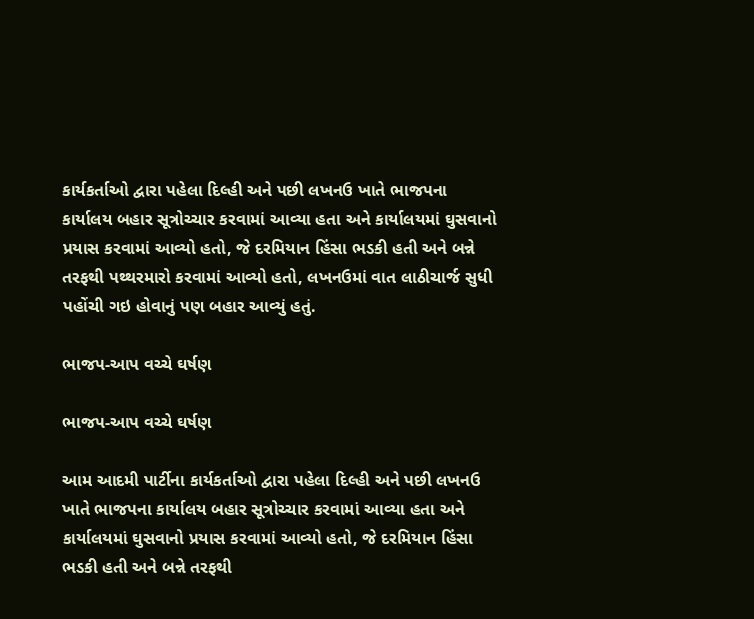કાર્યકર્તાઓ દ્વારા પહેલા દિલ્હી અને પછી લખનઉ ખાતે ભાજપના કાર્યાલય બહાર સૂત્રોચ્ચાર કરવામાં આવ્યા હતા અને કાર્યાલયમાં ઘુસવાનો પ્રયાસ કરવામાં આવ્યો હતો, જે દરમિયાન હિંસા ભડકી હતી અને બન્ને તરફથી પથ્થરમારો કરવામાં આવ્યો હતો, લખનઉમાં વાત લાઠીચાર્જ સુધી પહોંચી ગઇ હોવાનું પણ બહાર આવ્યું હતું.

ભાજપ-આપ વચ્ચે ઘર્ષણ

ભાજપ-આપ વચ્ચે ઘર્ષણ

આમ આદમી પાર્ટીના કાર્યકર્તાઓ દ્વારા પહેલા દિલ્હી અને પછી લખનઉ ખાતે ભાજપના કાર્યાલય બહાર સૂત્રોચ્ચાર કરવામાં આવ્યા હતા અને કાર્યાલયમાં ઘુસવાનો પ્રયાસ કરવામાં આવ્યો હતો, જે દરમિયાન હિંસા ભડકી હતી અને બન્ને તરફથી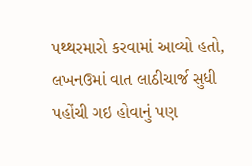પથ્થરમારો કરવામાં આવ્યો હતો, લખનઉમાં વાત લાઠીચાર્જ સુધી પહોંચી ગઇ હોવાનું પણ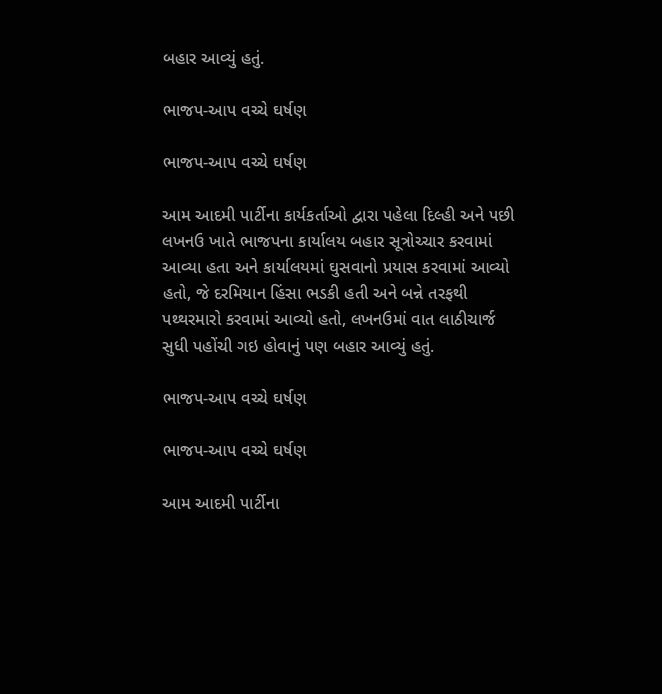બહાર આવ્યું હતું.

ભાજપ-આપ વચ્ચે ઘર્ષણ

ભાજપ-આપ વચ્ચે ઘર્ષણ

આમ આદમી પાર્ટીના કાર્યકર્તાઓ દ્વારા પહેલા દિલ્હી અને પછી લખનઉ ખાતે ભાજપના કાર્યાલય બહાર સૂત્રોચ્ચાર કરવામાં આવ્યા હતા અને કાર્યાલયમાં ઘુસવાનો પ્રયાસ કરવામાં આવ્યો હતો, જે દરમિયાન હિંસા ભડકી હતી અને બન્ને તરફથી પથ્થરમારો કરવામાં આવ્યો હતો, લખનઉમાં વાત લાઠીચાર્જ સુધી પહોંચી ગઇ હોવાનું પણ બહાર આવ્યું હતું.

ભાજપ-આપ વચ્ચે ઘર્ષણ

ભાજપ-આપ વચ્ચે ઘર્ષણ

આમ આદમી પાર્ટીના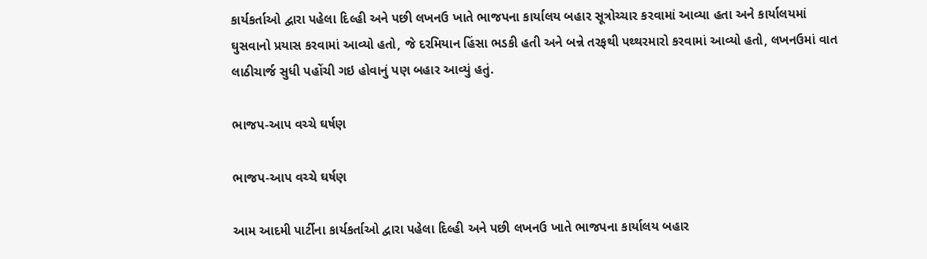કાર્યકર્તાઓ દ્વારા પહેલા દિલ્હી અને પછી લખનઉ ખાતે ભાજપના કાર્યાલય બહાર સૂત્રોચ્ચાર કરવામાં આવ્યા હતા અને કાર્યાલયમાં ઘુસવાનો પ્રયાસ કરવામાં આવ્યો હતો, જે દરમિયાન હિંસા ભડકી હતી અને બન્ને તરફથી પથ્થરમારો કરવામાં આવ્યો હતો, લખનઉમાં વાત લાઠીચાર્જ સુધી પહોંચી ગઇ હોવાનું પણ બહાર આવ્યું હતું.

ભાજપ-આપ વચ્ચે ઘર્ષણ

ભાજપ-આપ વચ્ચે ઘર્ષણ

આમ આદમી પાર્ટીના કાર્યકર્તાઓ દ્વારા પહેલા દિલ્હી અને પછી લખનઉ ખાતે ભાજપના કાર્યાલય બહાર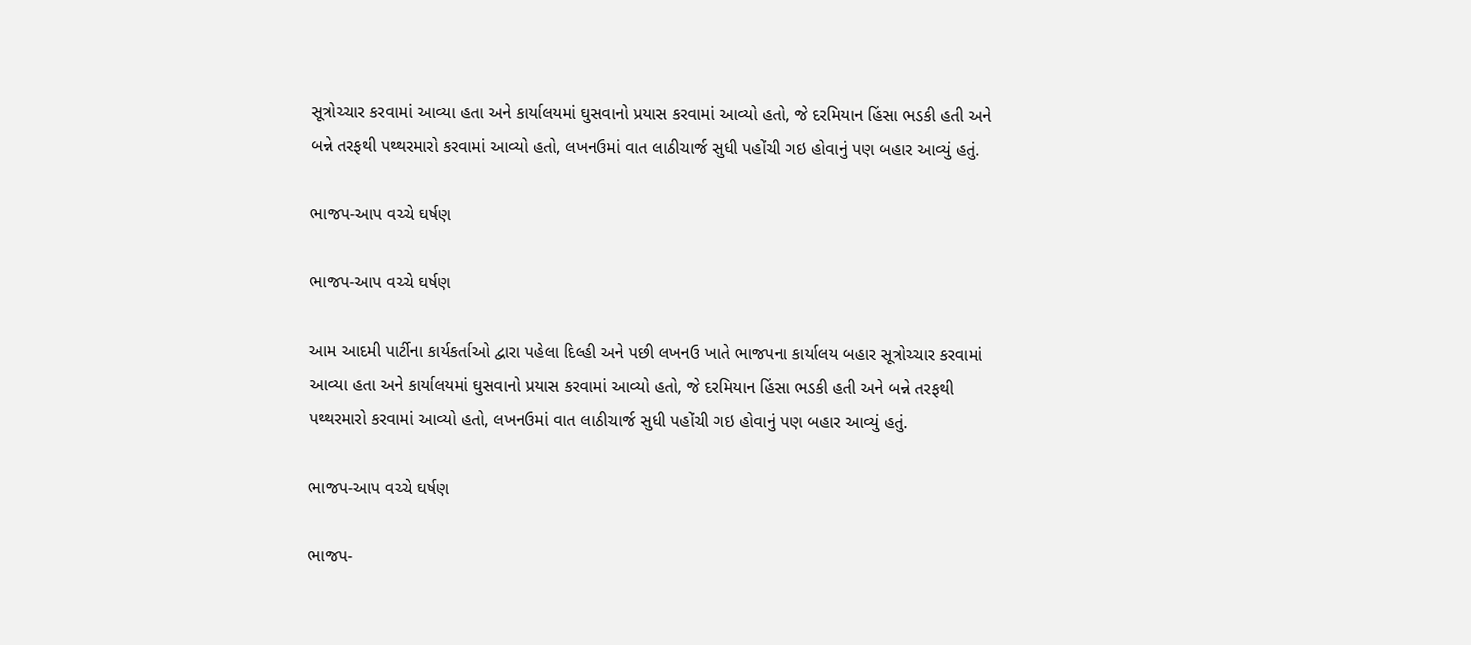સૂત્રોચ્ચાર કરવામાં આવ્યા હતા અને કાર્યાલયમાં ઘુસવાનો પ્રયાસ કરવામાં આવ્યો હતો, જે દરમિયાન હિંસા ભડકી હતી અને બન્ને તરફથી પથ્થરમારો કરવામાં આવ્યો હતો, લખનઉમાં વાત લાઠીચાર્જ સુધી પહોંચી ગઇ હોવાનું પણ બહાર આવ્યું હતું.

ભાજપ-આપ વચ્ચે ઘર્ષણ

ભાજપ-આપ વચ્ચે ઘર્ષણ

આમ આદમી પાર્ટીના કાર્યકર્તાઓ દ્વારા પહેલા દિલ્હી અને પછી લખનઉ ખાતે ભાજપના કાર્યાલય બહાર સૂત્રોચ્ચાર કરવામાં આવ્યા હતા અને કાર્યાલયમાં ઘુસવાનો પ્રયાસ કરવામાં આવ્યો હતો, જે દરમિયાન હિંસા ભડકી હતી અને બન્ને તરફથી પથ્થરમારો કરવામાં આવ્યો હતો, લખનઉમાં વાત લાઠીચાર્જ સુધી પહોંચી ગઇ હોવાનું પણ બહાર આવ્યું હતું.

ભાજપ-આપ વચ્ચે ઘર્ષણ

ભાજપ-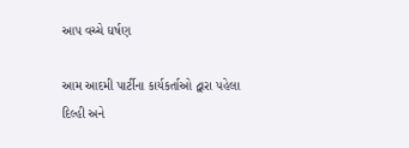આપ વચ્ચે ઘર્ષણ

આમ આદમી પાર્ટીના કાર્યકર્તાઓ દ્વારા પહેલા દિલ્હી અને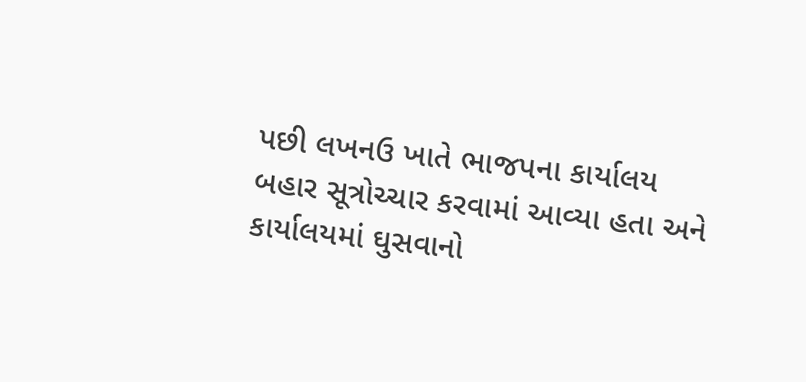પછી લખનઉ ખાતે ભાજપના કાર્યાલય બહાર સૂત્રોચ્ચાર કરવામાં આવ્યા હતા અને કાર્યાલયમાં ઘુસવાનો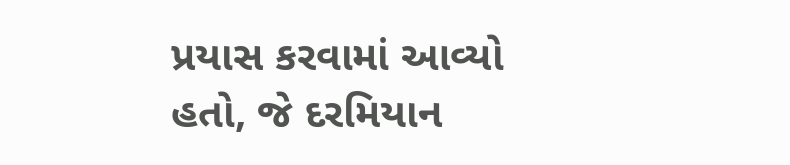પ્રયાસ કરવામાં આવ્યો હતો, જે દરમિયાન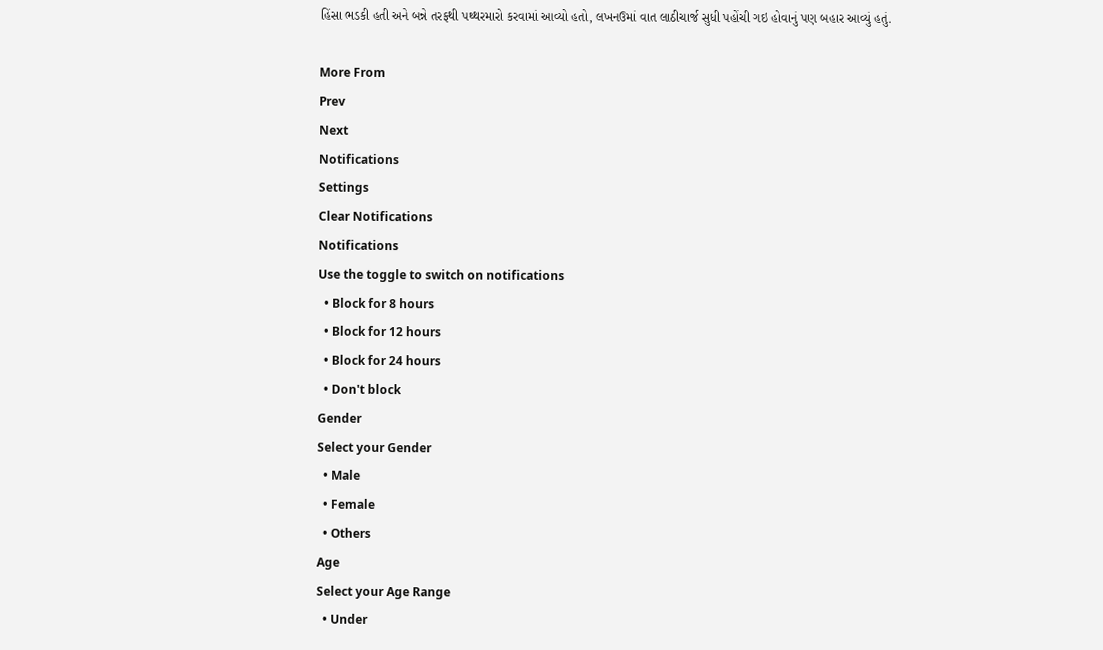હિંસા ભડકી હતી અને બન્ને તરફથી પથ્થરમારો કરવામાં આવ્યો હતો, લખનઉમાં વાત લાઠીચાર્જ સુધી પહોંચી ગઇ હોવાનું પણ બહાર આવ્યું હતું.

More From
Prev
Next
Notifications
Settings
Clear Notifications
Notifications
Use the toggle to switch on notifications
  • Block for 8 hours
  • Block for 12 hours
  • Block for 24 hours
  • Don't block
Gender
Select your Gender
  • Male
  • Female
  • Others
Age
Select your Age Range
  • Under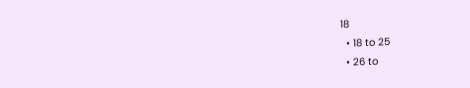18
  • 18 to 25
  • 26 to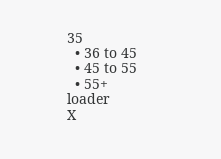35
  • 36 to 45
  • 45 to 55
  • 55+
loader
X